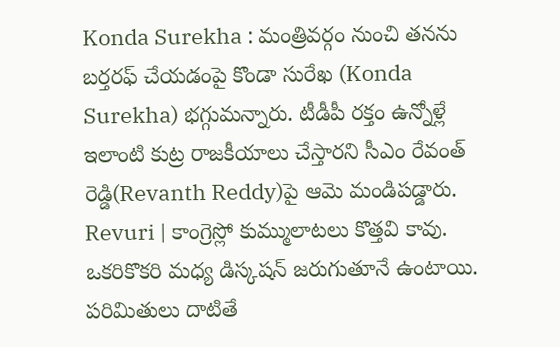Konda Surekha : మంత్రివర్గం నుంచి తనను బర్తరఫ్ చేయడంపై కొండా సురేఖ (Konda Surekha) భగ్గుమన్నారు. టీడీపీ రక్తం ఉన్నోళ్లే ఇలాంటి కుట్ర రాజకీయాలు చేస్తారని సీఎం రేవంత్ రెడ్డి(Revanth Reddy)పై ఆమె మండిపడ్డారు.
Revuri | కాంగ్రెస్లో కుమ్ములాటలు కొత్తవి కావు. ఒకరికొకరి మధ్య డిస్కషన్ జరుగుతూనే ఉంటాయి. పరిమితులు దాటితే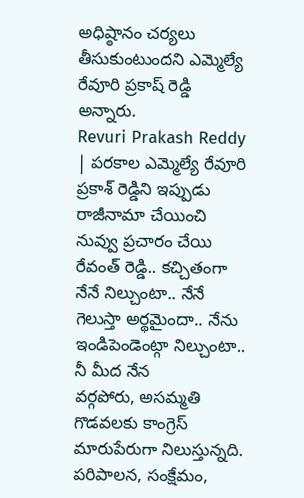అధిష్ఠానం చర్యలు తీసుకుంటుందని ఎమ్మెల్యే రేవూరి ప్రకాష్ రెడ్డి అన్నారు.
Revuri Prakash Reddy | పరకాల ఎమ్మెల్యే రేవూరి ప్రకాశ్ రెడ్డిని ఇప్పుడు రాజీనామా చేయించి నువ్వు ప్రచారం చేయి రేవంత్ రెడ్డి.. కచ్చితంగా నేనే నిల్చుంటా.. నేనే గెలుస్తా అర్థమైందా.. నేను ఇండిపెండెంట్గా నిల్చుంటా.. నీ మీద నేన
వర్గపోరు, అసమ్మతి గొడవలకు కాంగ్రెస్ మారుపేరుగా నిలుస్తున్నది. పరిపాలన, సంక్షేమం,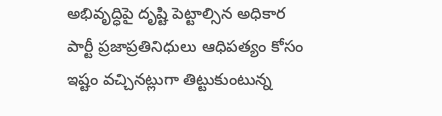అభివృద్ధిపై దృష్టి పెట్టాల్సిన అధికార పార్టీ ప్రజాప్రతినిధులు ఆధిపత్యం కోసం ఇష్టం వచ్చినట్లుగా తిట్టుకుంటున్న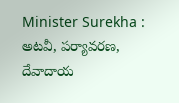Minister Surekha : అటవీ, పర్యావరణ, దేవాదాయ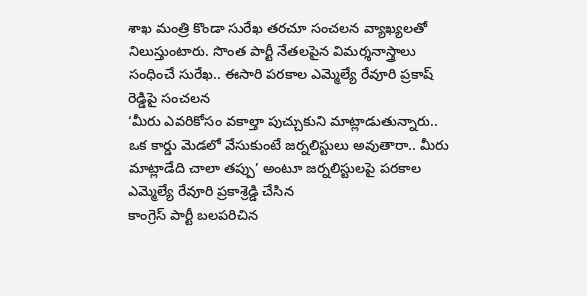శాఖ మంత్రి కొండా సురేఖ తరచూ సంచలన వ్యాఖ్యలతో నిలుస్తుంటారు. సొంత పార్టీ నేతలపైన విమర్శనాస్త్రాలు సంధించే సురేఖ.. ఈసారి పరకాల ఎమ్మెల్యే రేవూరి ప్రకాష్ రెడ్డిపై సంచలన
‘మీరు ఎవరికోసం వకాల్తా పుచ్చుకుని మాట్లాడుతున్నారు.. ఒక కార్డు మెడలో వేసుకుంటే జర్నలిస్టులు అవుతారా.. మీరు మాట్లాడేది చాలా తప్పు’ అంటూ జర్నలిస్టులపై పరకాల ఎమ్మెల్యే రేవూరి ప్రకాశ్రెడ్డి చేసిన
కాంగ్రెస్ పార్టీ బలపరిచిన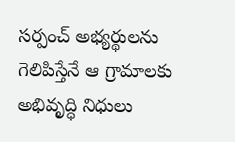సర్పంచ్ అభ్యర్థులను గెలిపిస్తేనే ఆ గ్రామాలకు అభివృద్ధి నిధులు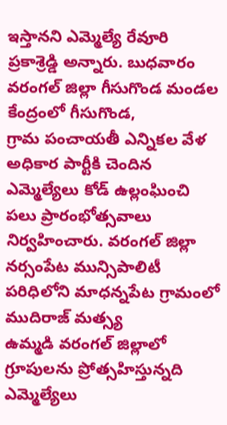ఇస్తానని ఎమ్మెల్యే రేవూరి ప్రకాశ్రెడ్డి అన్నారు. బుధవారం వరంగల్ జిల్లా గీసుగొండ మండల కేంద్రంలో గీసుగొండ,
గ్రామ పంచాయతీ ఎన్నికల వేళ అధికార పార్టీకి చెందిన ఎమ్మెల్యేలు కోడ్ ఉల్లంఘించి పలు ప్రారంభోత్సవాలు నిర్వహించారు. వరంగల్ జిల్లా నర్సంపేట మున్సిపాలిటీ పరిధిలోని మాధన్నపేట గ్రామంలో ముదిరాజ్ మత్స్య
ఉమ్మడి వరంగల్ జిల్లాలో గ్రూపులను ప్రోత్సహిస్తున్నది ఎమ్మెల్యేలు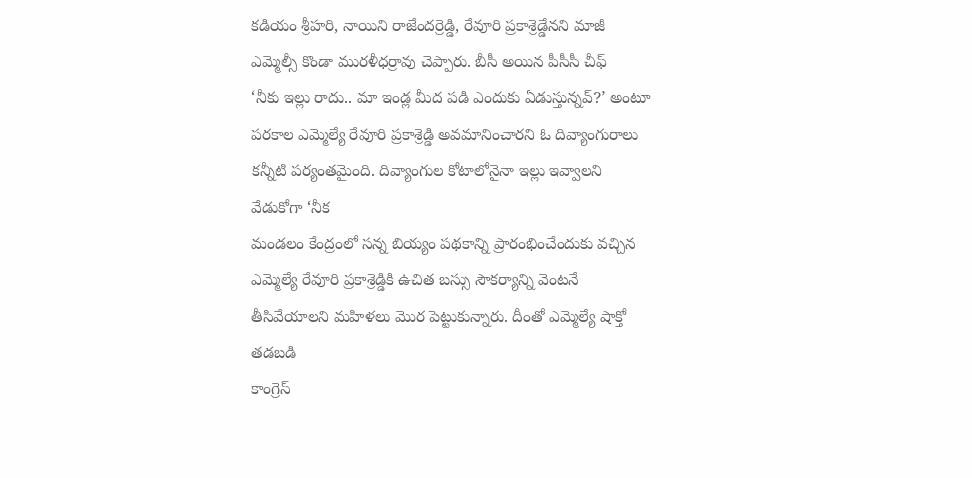కడియం శ్రీహరి, నాయిని రాజేందర్రెడ్డి, రేవూరి ప్రకాశ్రెడ్డేనని మాజీ ఎమ్మెల్సీ కొండా మురళీధర్రావు చెప్పారు. బీసీ అయిన పీసీసీ చీఫ్
‘నీకు ఇల్లు రాదు.. మా ఇండ్ల మీద పడి ఎందుకు ఏడుస్తున్నవ్?’ అంటూ పరకాల ఎమ్మెల్యే రేవూరి ప్రకాశ్రెడ్డి అవమానించారని ఓ దివ్యాంగురాలు కన్నీటి పర్యంతమైంది. దివ్యాంగుల కోటాలోనైనా ఇల్లు ఇవ్వాలని వేడుకోగా ‘నీక
మండలం కేంద్రంలో సన్న బియ్యం పథకాన్ని ప్రారంభించేందుకు వచ్చిన ఎమ్మెల్యే రేవూరి ప్రకాశ్రెడ్డికి ఉచిత బస్సు సౌకర్యాన్ని వెంటనే తీసివేయాలని మహిళలు మొర పెట్టుకున్నారు. దీంతో ఎమ్మెల్యే షాక్తో తడబడి
కాంగ్రెస్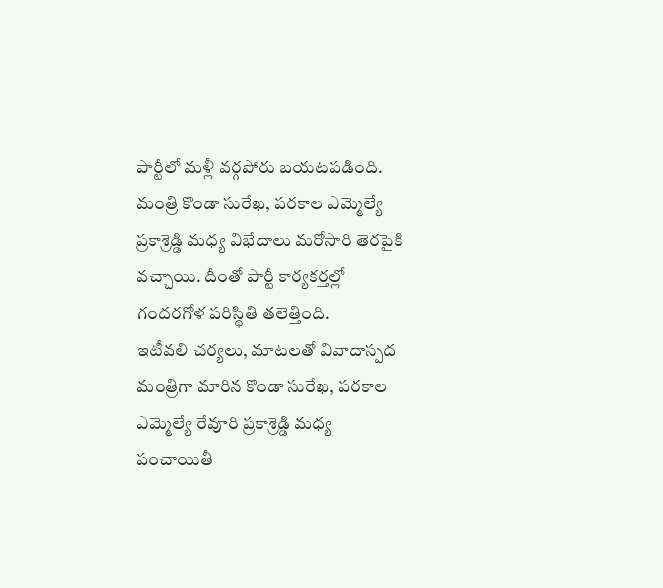పార్టీలో మళ్లీ వర్గపోరు బయటపడింది. మంత్రి కొండా సురేఖ, పరకాల ఎమ్మెల్యే ప్రకాశ్రెడ్డి మధ్య విభేదాలు మరోసారి తెరపైకి వచ్చాయి. దీంతో పార్టీ కార్యకర్తల్లో గందరగోళ పరిస్థితి తలెత్తింది.
ఇటీవలి చర్యలు, మాటలతో వివాదాస్పద మంత్రిగా మారిన కొండా సురేఖ, పరకాల ఎమ్మెల్యే రేవూరి ప్రకాశ్రెడ్డి మధ్య పంచాయితీ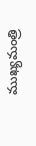ముఖ్యమంత్రి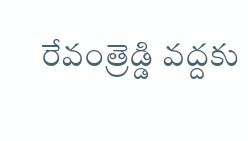రేవంత్రెడ్డి వద్దకు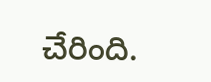చేరింది.